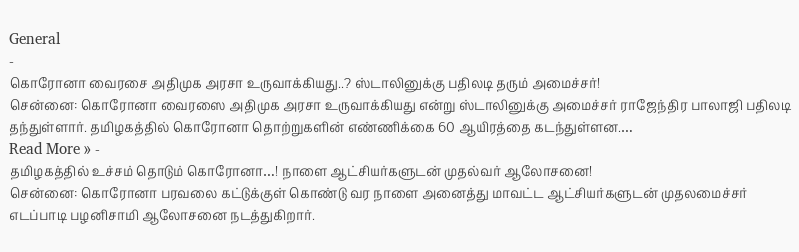General
-
கொரோனா வைரசை அதிமுக அரசா உருவாக்கியது..? ஸ்டாலினுக்கு பதிலடி தரும் அமைச்சர்!
சென்னை: கொரோனா வைரஸை அதிமுக அரசா உருவாக்கியது என்று ஸ்டாலினுக்கு அமைச்சர் ராஜேந்திர பாலாஜி பதிலடி தந்துள்ளார். தமிழகத்தில் கொரோனா தொற்றுகளின் எண்ணிக்கை 60 ஆயிரத்தை கடந்துள்ளன.…
Read More » -
தமிழகத்தில் உச்சம் தொடும் கொரோனா…! நாளை ஆட்சியர்களுடன் முதல்வர் ஆலோசனை!
சென்னை: கொரோனா பரவலை கட்டுக்குள் கொண்டு வர நாளை அனைத்து மாவட்ட ஆட்சியர்களுடன் முதலமைச்சர் எடப்பாடி பழனிசாமி ஆலோசனை நடத்துகிறார்.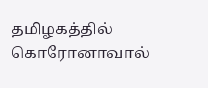தமிழகத்தில் கொரோனாவால்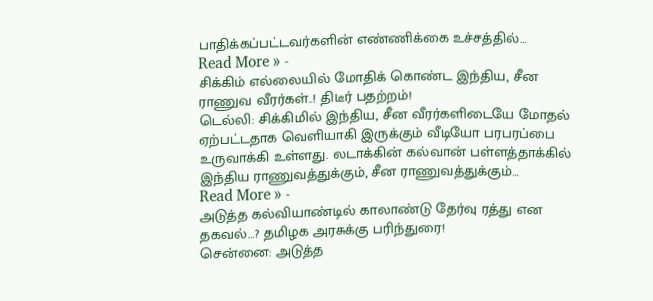பாதிக்கப்பட்டவர்களின் எண்ணிக்கை உச்சத்தில்…
Read More » -
சிக்கிம் எல்லையில் மோதிக் கொண்ட இந்திய, சீன ராணுவ வீரர்கள்..! திடீர் பதற்றம்!
டெல்லி: சிக்கிமில் இந்திய, சீன வீரர்களிடையே மோதல் ஏற்பட்டதாக வெளியாகி இருக்கும் வீடியோ பரபரப்பை உருவாக்கி உள்ளது. லடாக்கின் கல்வான் பள்ளத்தாக்கில் இந்திய ராணுவத்துக்கும், சீன ராணுவத்துக்கும்…
Read More » -
அடுத்த கல்வியாண்டில் காலாண்டு தேர்வு ரத்து என தகவல்…? தமிழக அரசுக்கு பரிந்துரை!
சென்னை: அடுத்த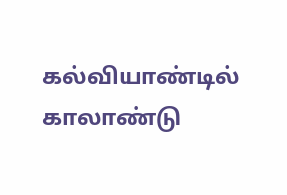கல்வியாண்டில் காலாண்டு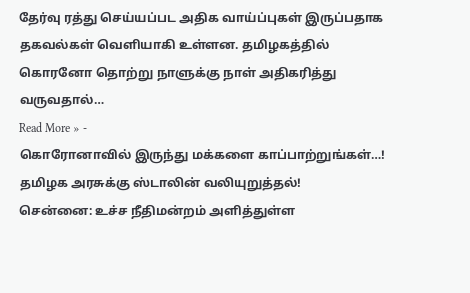தேர்வு ரத்து செய்யப்பட அதிக வாய்ப்புகள் இருப்பதாக தகவல்கள் வெளியாகி உள்ளன. தமிழகத்தில் கொரனோ தொற்று நாளுக்கு நாள் அதிகரித்து வருவதால்…
Read More » -
கொரோனாவில் இருந்து மக்களை காப்பாற்றுங்கள்…! தமிழக அரசுக்கு ஸ்டாலின் வலியுறுத்தல்!
சென்னை: உச்ச நீதிமன்றம் அளித்துள்ள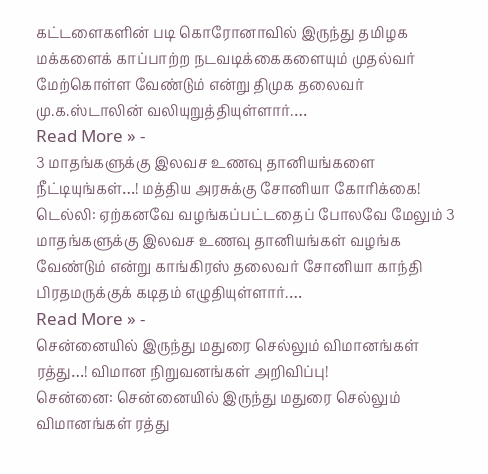கட்டளைகளின் படி கொரோனாவில் இருந்து தமிழக மக்களைக் காப்பாற்ற நடவடிக்கைகளையும் முதல்வர் மேற்கொள்ள வேண்டும் என்று திமுக தலைவர் மு.க.ஸ்டாலின் வலியுறுத்தியுள்ளார்.…
Read More » -
3 மாதங்களுக்கு இலவச உணவு தானியங்களை நீட்டியுங்கள்…! மத்திய அரசுக்கு சோனியா கோரிக்கை!
டெல்லி: ஏற்கனவே வழங்கப்பட்டதைப் போலவே மேலும் 3 மாதங்களுக்கு இலவச உணவு தானியங்கள் வழங்க வேண்டும் என்று காங்கிரஸ் தலைவர் சோனியா காந்தி பிரதமருக்குக் கடிதம் எழுதியுள்ளார்.…
Read More » -
சென்னையில் இருந்து மதுரை செல்லும் விமானங்கள் ரத்து…! விமான நிறுவனங்கள் அறிவிப்பு!
சென்னை: சென்னையில் இருந்து மதுரை செல்லும் விமானங்கள் ரத்து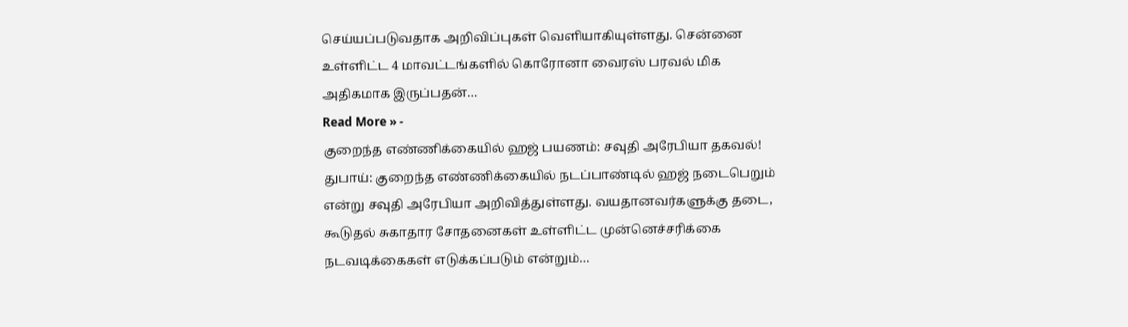செய்யப்படுவதாக அறிவிப்புகள் வெளியாகியுள்ளது. சென்னை உள்ளிட்ட 4 மாவட்டங்களில் கொரோனா வைரஸ் பரவல் மிக அதிகமாக இருப்பதன்…
Read More » -
குறைந்த எண்ணிக்கையில் ஹஜ் பயணம்: சவுதி அரேபியா தகவல்!
துபாய்: குறைந்த எண்ணிக்கையில் நடப்பாண்டில் ஹஜ் நடைபெறும் என்று சவுதி அரேபியா அறிவித்துள்ளது. வயதானவர்களுக்கு தடை, கூடுதல் சுகாதார சோதனைகள் உள்ளிட்ட முன்னெச்சரிக்கை நடவடிக்கைகள் எடுக்கப்படும் என்றும்…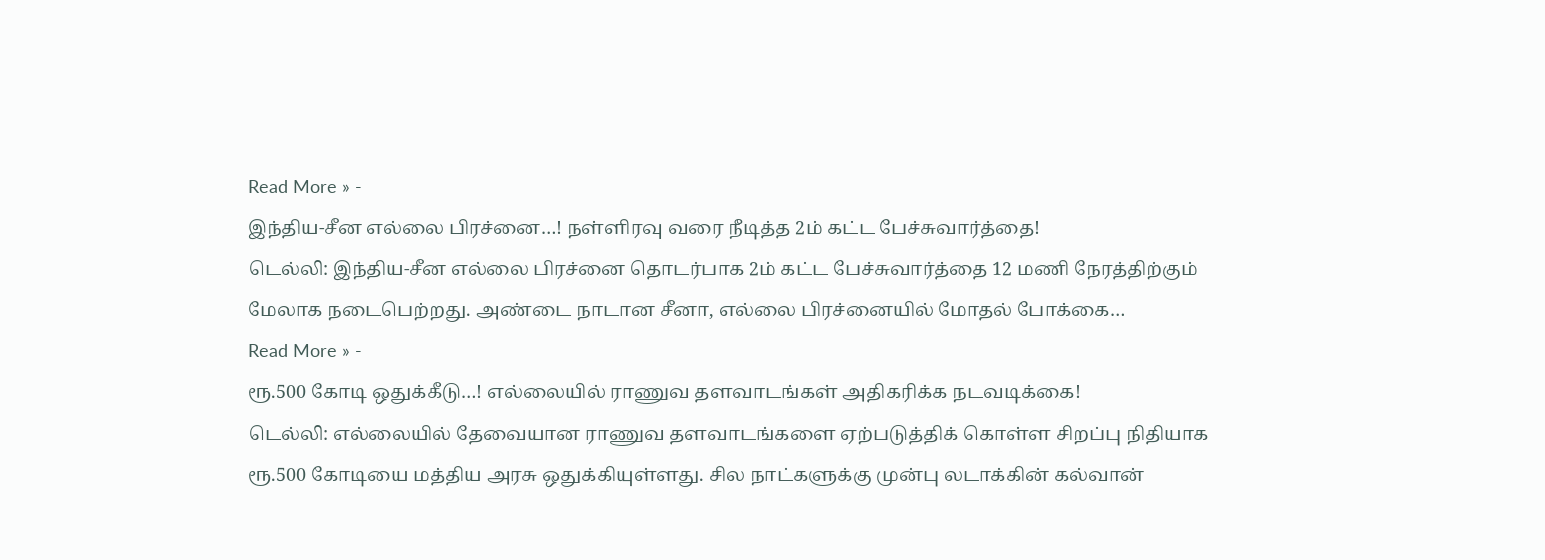Read More » -
இந்திய-சீன எல்லை பிரச்னை…! நள்ளிரவு வரை நீடித்த 2ம் கட்ட பேச்சுவார்த்தை!
டெல்லி: இந்திய-சீன எல்லை பிரச்னை தொடர்பாக 2ம் கட்ட பேச்சுவார்த்தை 12 மணி நேரத்திற்கும் மேலாக நடைபெற்றது. அண்டை நாடான சீனா, எல்லை பிரச்னையில் மோதல் போக்கை…
Read More » -
ரூ.500 கோடி ஒதுக்கீடு…! எல்லையில் ராணுவ தளவாடங்கள் அதிகரிக்க நடவடிக்கை!
டெல்லி: எல்லையில் தேவையான ராணுவ தளவாடங்களை ஏற்படுத்திக் கொள்ள சிறப்பு நிதியாக ரூ.500 கோடியை மத்திய அரசு ஒதுக்கியுள்ளது. சில நாட்களுக்கு முன்பு லடாக்கின் கல்வான்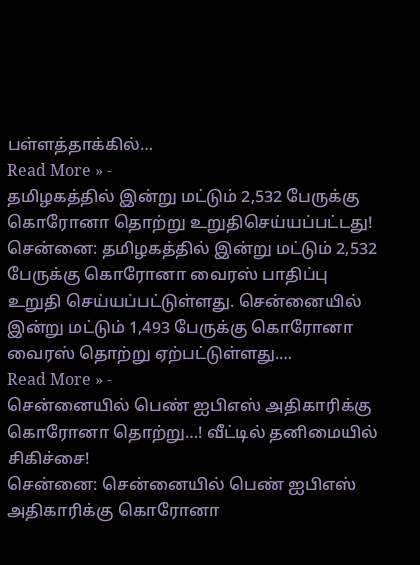பள்ளத்தாக்கில்…
Read More » -
தமிழகத்தில் இன்று மட்டும் 2,532 பேருக்கு கொரோனா தொற்று உறுதிசெய்யப்பட்டது!
சென்னை: தமிழகத்தில் இன்று மட்டும் 2,532 பேருக்கு கொரோனா வைரஸ் பாதிப்பு உறுதி செய்யப்பட்டுள்ளது. சென்னையில் இன்று மட்டும் 1,493 பேருக்கு கொரோனா வைரஸ் தொற்று ஏற்பட்டுள்ளது.…
Read More » -
சென்னையில் பெண் ஐபிஎஸ் அதிகாரிக்கு கொரோனா தொற்று…! வீட்டில் தனிமையில் சிகிச்சை!
சென்னை: சென்னையில் பெண் ஐபிஎஸ் அதிகாரிக்கு கொரோனா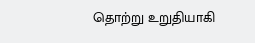தொற்று உறுதியாகி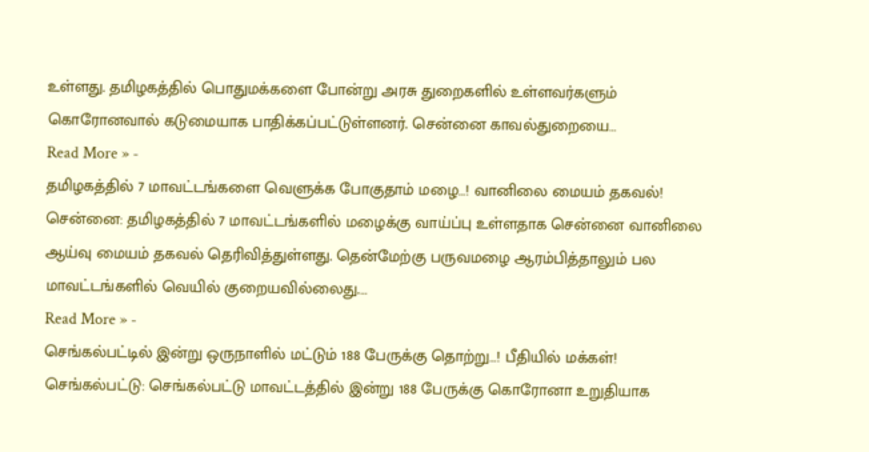உள்ளது. தமிழகத்தில் பொதுமக்களை போன்று அரசு துறைகளில் உள்ளவர்களும் கொரோனவால் கடுமையாக பாதிக்கப்பட்டுள்ளனர். சென்னை காவல்துறையை…
Read More » -
தமிழகத்தில் 7 மாவட்டங்களை வெளுக்க போகுதாம் மழை…! வானிலை மையம் தகவல்!
சென்னை: தமிழகத்தில் 7 மாவட்டங்களில் மழைக்கு வாய்ப்பு உள்ளதாக சென்னை வானிலை ஆய்வு மையம் தகவல் தெரிவித்துள்ளது. தென்மேற்கு பருவமழை ஆரம்பித்தாலும் பல மாவட்டங்களில் வெயில் குறையவில்லைது.…
Read More » -
செங்கல்பட்டில் இன்று ஒருநாளில் மட்டும் 188 பேருக்கு தொற்று…! பீதியில் மக்கள்!
செங்கல்பட்டு: செங்கல்பட்டு மாவட்டத்தில் இன்று 188 பேருக்கு கொரோனா உறுதியாக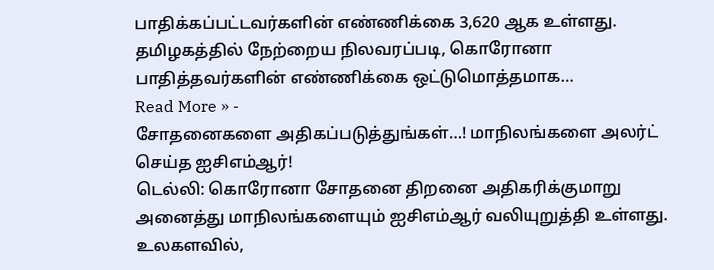பாதிக்கப்பட்டவர்களின் எண்ணிக்கை 3,620 ஆக உள்ளது. தமிழகத்தில் நேற்றைய நிலவரப்படி, கொரோனா பாதித்தவர்களின் எண்ணிக்கை ஒட்டுமொத்தமாக…
Read More » -
சோதனைகளை அதிகப்படுத்துங்கள்…! மாநிலங்களை அலர்ட் செய்த ஐசிஎம்ஆர்!
டெல்லி: கொரோனா சோதனை திறனை அதிகரிக்குமாறு அனைத்து மாநிலங்களையும் ஐசிஎம்ஆர் வலியுறுத்தி உள்ளது. உலகளவில்,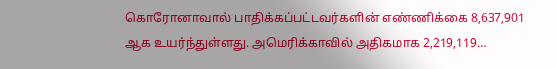கொரோனாவால் பாதிக்கப்பட்டவர்களின் எண்ணிக்கை 8,637,901 ஆக உயர்ந்துள்ளது. அமெரிக்காவில் அதிகமாக 2,219,119…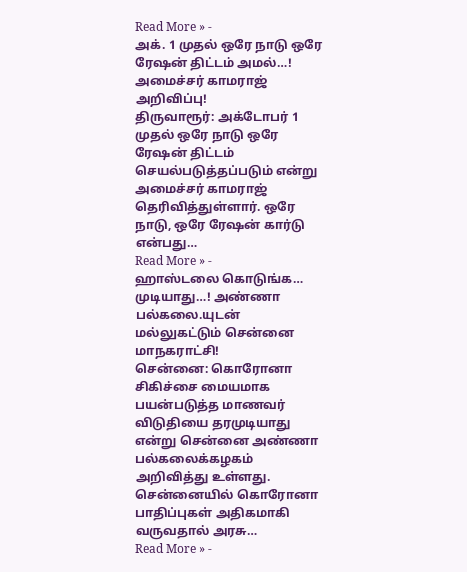Read More » -
அக். 1 முதல் ஒரே நாடு ஒரே ரேஷன் திட்டம் அமல்…! அமைச்சர் காமராஜ் அறிவிப்பு!
திருவாரூர்: அக்டோபர் 1 முதல் ஒரே நாடு ஒரே ரேஷன் திட்டம் செயல்படுத்தப்படும் என்று அமைச்சர் காமராஜ் தெரிவித்துள்ளார். ஒரே நாடு, ஒரே ரேஷன் கார்டு என்பது…
Read More » -
ஹாஸ்டலை கொடுங்க… முடியாது…! அண்ணா பல்கலை.யுடன் மல்லுகட்டும் சென்னை மாநகராட்சி!
சென்னை: கொரோனா சிகிச்சை மையமாக பயன்படுத்த மாணவர் விடுதியை தரமுடியாது என்று சென்னை அண்ணா பல்கலைக்கழகம் அறிவித்து உள்ளது. சென்னையில் கொரோனா பாதிப்புகள் அதிகமாகி வருவதால் அரசு…
Read More » -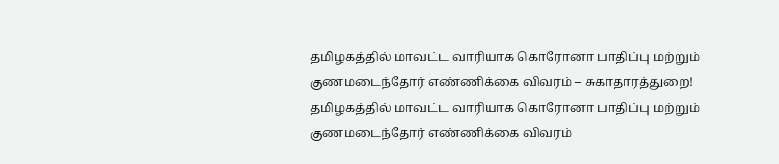தமிழகத்தில் மாவட்ட வாரியாக கொரோனா பாதிப்பு மற்றும் குணமடைந்தோர் எண்ணிக்கை விவரம் – சுகாதாரத்துறை!
தமிழகத்தில் மாவட்ட வாரியாக கொரோனா பாதிப்பு மற்றும் குணமடைந்தோர் எண்ணிக்கை விவரம்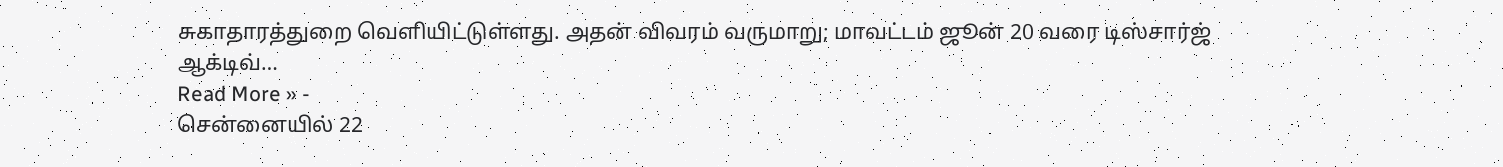சுகாதாரத்துறை வெளியிட்டுள்ளது. அதன் விவரம் வருமாறு; மாவட்டம் ஜூன் 20 வரை டிஸ்சார்ஜ் ஆக்டிவ்…
Read More » -
சென்னையில் 22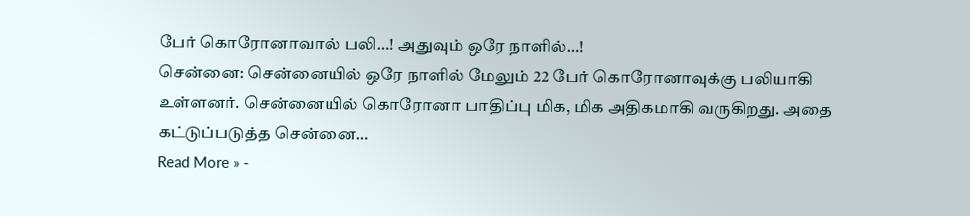பேர் கொரோனாவால் பலி…! அதுவும் ஒரே நாளில்…!
சென்னை: சென்னையில் ஒரே நாளில் மேலும் 22 பேர் கொரோனாவுக்கு பலியாகி உள்ளனர். சென்னையில் கொரோனா பாதிப்பு மிக, மிக அதிகமாகி வருகிறது. அதை கட்டுப்படுத்த சென்னை…
Read More » -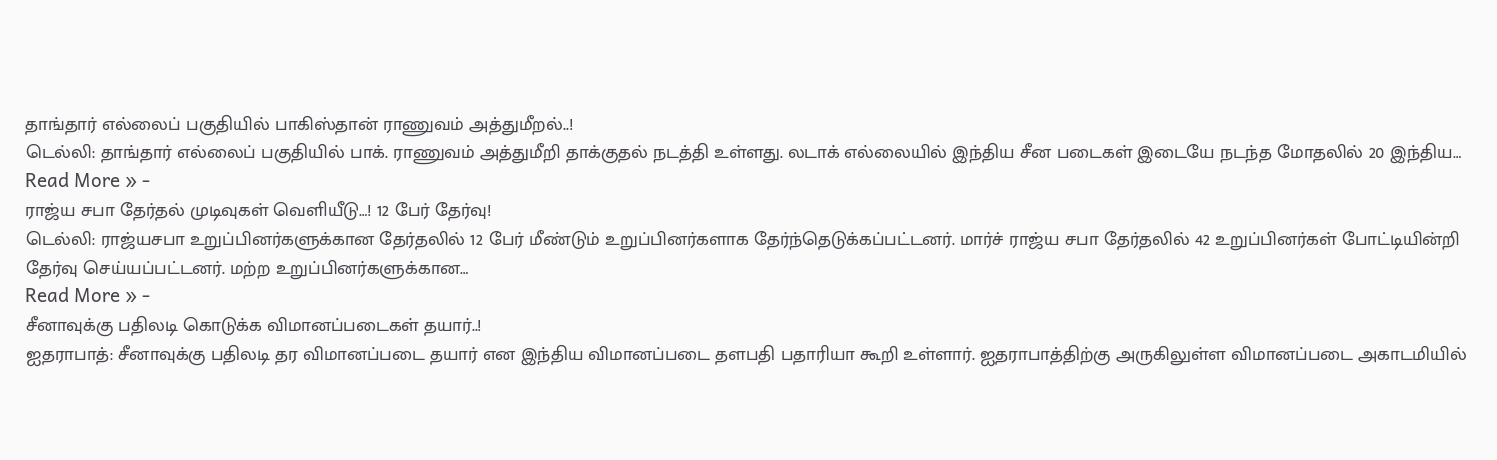தாங்தார் எல்லைப் பகுதியில் பாகிஸ்தான் ராணுவம் அத்துமீறல்..!
டெல்லி: தாங்தார் எல்லைப் பகுதியில் பாக். ராணுவம் அத்துமீறி தாக்குதல் நடத்தி உள்ளது. லடாக் எல்லையில் இந்திய சீன படைகள் இடையே நடந்த மோதலில் 20 இந்திய…
Read More » -
ராஜ்ய சபா தேர்தல் முடிவுகள் வெளியீடு…! 12 பேர் தேர்வு!
டெல்லி: ராஜ்யசபா உறுப்பினர்களுக்கான தேர்தலில் 12 பேர் மீண்டும் உறுப்பினர்களாக தேர்ந்தெடுக்கப்பட்டனர். மார்ச் ராஜ்ய சபா தேர்தலில் 42 உறுப்பினர்கள் போட்டியின்றி தேர்வு செய்யப்பட்டனர். மற்ற உறுப்பினர்களுக்கான…
Read More » -
சீனாவுக்கு பதிலடி கொடுக்க விமானப்படைகள் தயார்..!
ஐதராபாத்: சீனாவுக்கு பதிலடி தர விமானப்படை தயார் என இந்திய விமானப்படை தளபதி பதாரியா கூறி உள்ளார். ஐதராபாத்திற்கு அருகிலுள்ள விமானப்படை அகாடமியில்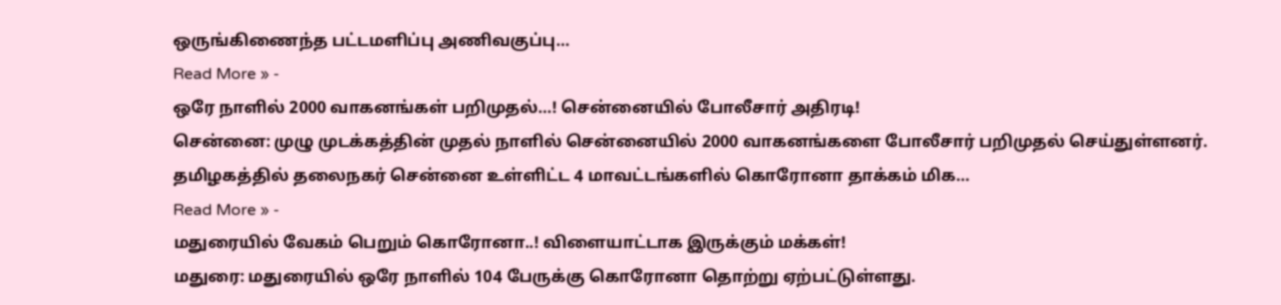ஒருங்கிணைந்த பட்டமளிப்பு அணிவகுப்பு…
Read More » -
ஒரே நாளில் 2000 வாகனங்கள் பறிமுதல்…! சென்னையில் போலீசார் அதிரடி!
சென்னை: முழு முடக்கத்தின் முதல் நாளில் சென்னையில் 2000 வாகனங்களை போலீசார் பறிமுதல் செய்துள்ளனர். தமிழகத்தில் தலைநகர் சென்னை உள்ளிட்ட 4 மாவட்டங்களில் கொரோனா தாக்கம் மிக…
Read More » -
மதுரையில் வேகம் பெறும் கொரோனா..! விளையாட்டாக இருக்கும் மக்கள்!
மதுரை: மதுரையில் ஒரே நாளில் 104 பேருக்கு கொரோனா தொற்று ஏற்பட்டுள்ளது.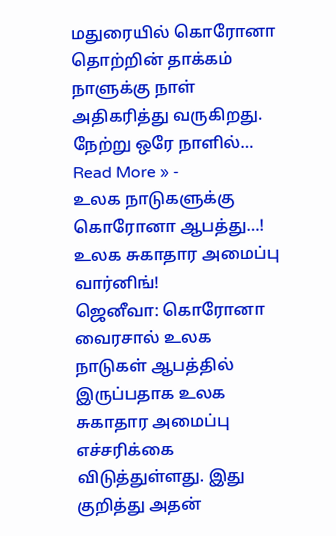மதுரையில் கொரோனா தொற்றின் தாக்கம் நாளுக்கு நாள் அதிகரித்து வருகிறது. நேற்று ஒரே நாளில்…
Read More » -
உலக நாடுகளுக்கு கொரோனா ஆபத்து…! உலக சுகாதார அமைப்பு வார்னிங்!
ஜெனீவா: கொரோனா வைரசால் உலக நாடுகள் ஆபத்தில் இருப்பதாக உலக சுகாதார அமைப்பு எச்சரிக்கை விடுத்துள்ளது. இது குறித்து அதன்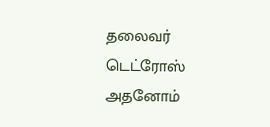தலைவர் டெட்ரோஸ் அதனோம்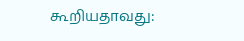கூறியதாவது: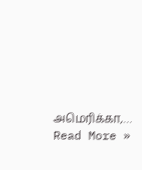அமெரிக்கா,…
Read More »